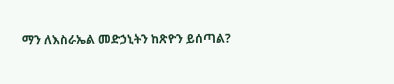ማን ለእስራኤል መድኃኒትን ከጽዮን ይሰጣል?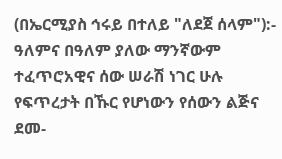(በኤርሚያስ ኅሩይ በተለይ "ለደጀ ሰላም"):- ዓለምና በዓለም ያለው ማንኛውም ተፈጥሮአዊና ሰው ሠራሽ ነገር ሁሉ የፍጥረታት በኹር የሆነውን የሰውን ልጅና ደመ-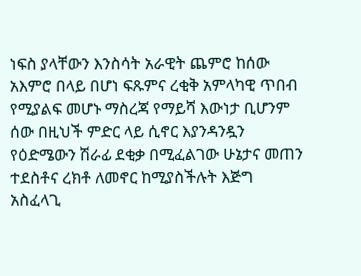ነፍስ ያላቸውን እንስሳት አራዊት ጨምሮ ከሰው አእምሮ በላይ በሆነ ፍጹምና ረቂቅ አምላካዊ ጥበብ የሚያልፍ መሆኑ ማስረጃ የማይሻ እውነታ ቢሆንም ሰው በዚህች ምድር ላይ ሲኖር እያንዳንዷን የዕድሜውን ሽራፊ ደቂቃ በሚፈልገው ሁኔታና መጠን ተደስቶና ረክቶ ለመኖር ከሚያስችሉት እጅግ አስፈላጊ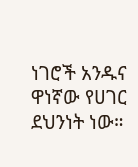ነገሮች አንዱና ዋነኛው የሀገር ደህንነት ነው።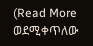(Read More ወደሚቀጥለው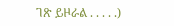ገጽ ይዞራል . . . . .)